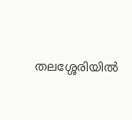തലശ്ശേരിയില്‍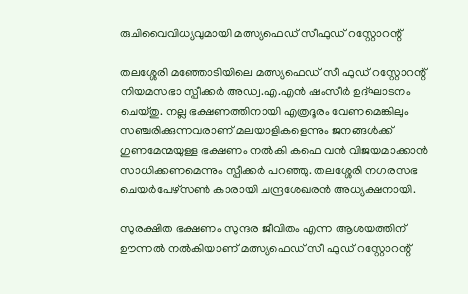രുചിവൈവിധ്യവുമായി മത്സ്യഫെഡ് സീഫുഡ് റസ്റ്റോറന്റ്

തലശ്ശേരി മഞ്ഞോടിയിലെ മത്സ്യഫെഡ് സീ ഫുഡ് റസ്റ്റോറന്റ് നിയമസഭാ സ്പീക്കര്‍ അഡ്വ.എ.എന്‍ ഷംസീര്‍ ഉദ്ഘാടനം ചെയ്തു. നല്ല ഭക്ഷണത്തിനായി എത്രദൂരം വേണമെങ്കിലും സഞ്ചരിക്കുന്നവരാണ് മലയാളികളെന്നും ജനങ്ങള്‍ക്ക് ഗുണമേന്മയുള്ള ഭക്ഷണം നല്‍കി കഫെ വന്‍ വിജയമാക്കാന്‍ സാധിക്കണമെന്നും സ്പീക്കര്‍ പറഞ്ഞു. തലശ്ശേരി നഗരസഭ ചെയര്‍പേഴ്സണ്‍ കാരായി ചന്ദ്രശേഖരന്‍ അധ്യക്ഷനായി.

സുരക്ഷിത ഭക്ഷണം സുന്ദര ജീവിതം എന്ന ആശയത്തിന് ഊന്നല്‍ നല്‍കിയാണ് മത്സ്യഫെഡ് സീ ഫുഡ് റസ്റ്റോറന്റ്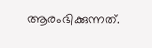ആരംഭിക്കുന്നത്.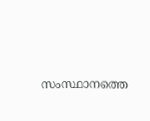സംസ്ഥാനത്തെ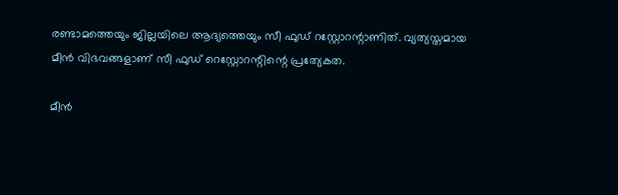രണ്ടാമത്തെയും ജില്ലയിലെ ആദ്യത്തെയും സീ ഫുഡ് റസ്റ്റോറന്റാണിത്. വ്യത്യസ്തമായ മീന്‍ വിഭവങ്ങളാണ് സീ ഫുഡ് റെസ്റ്റോറന്റിന്റെ പ്രത്യേകത.

മീന്‍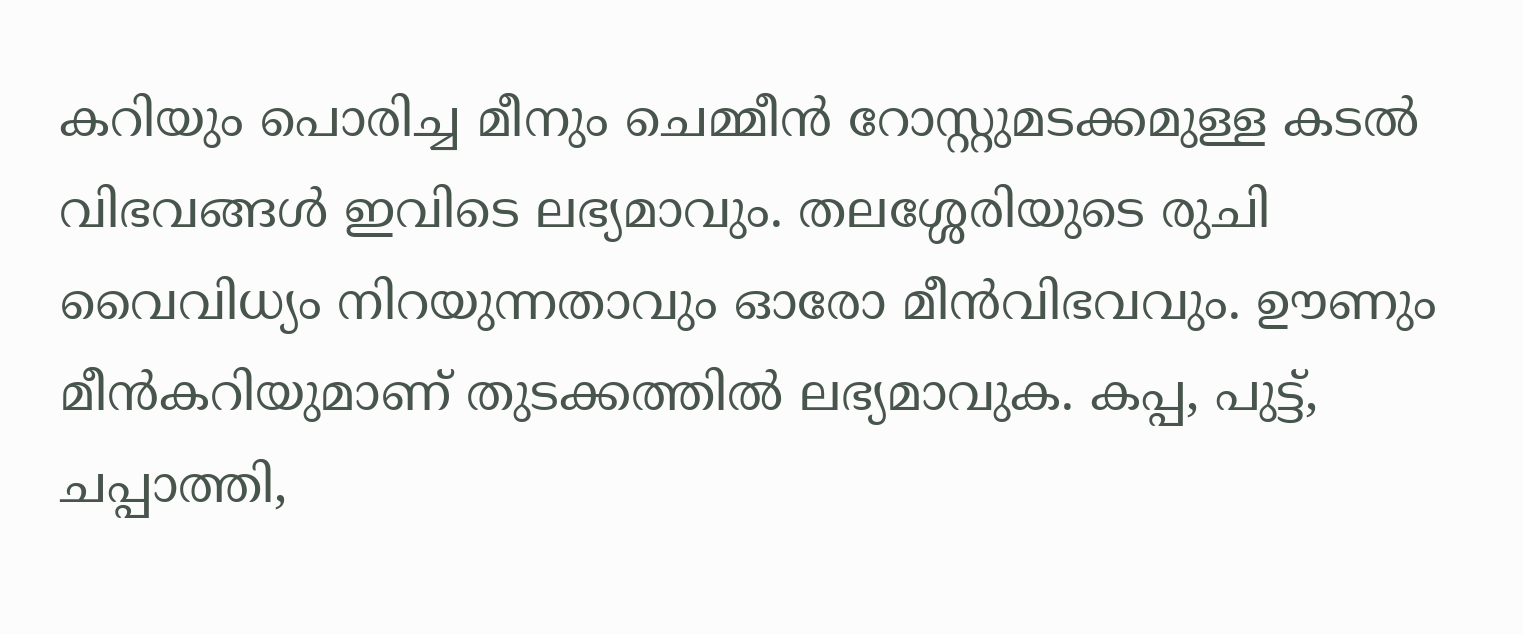കറിയും പൊരിച്ച മീനും ചെമ്മീന്‍ റോസ്റ്റുമടക്കമുള്ള കടല്‍ വിഭവങ്ങള്‍ ഇവിടെ ലഭ്യമാവും. തലശ്ശേരിയുടെ രുചി വൈവിധ്യം നിറയുന്നതാവും ഓരോ മീന്‍വിഭവവും. ഊണും മീന്‍കറിയുമാണ് തുടക്കത്തില്‍ ലഭ്യമാവുക. കപ്പ, പുട്ട്, ചപ്പാത്തി,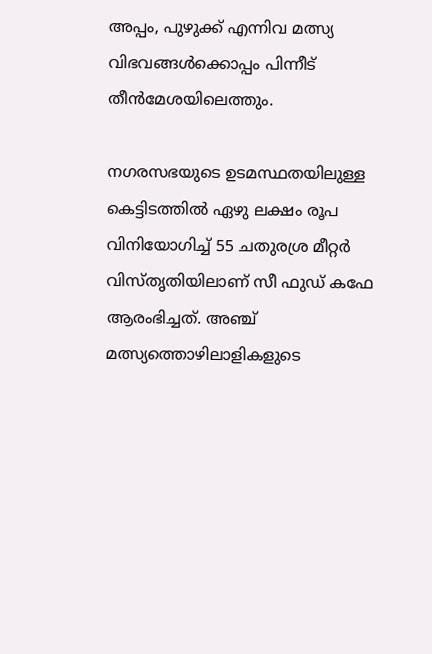അപ്പം, പുഴുക്ക് എന്നിവ മത്സ്യ വിഭവങ്ങള്‍ക്കൊപ്പം പിന്നീട് തീന്‍മേശയിലെത്തും.

നഗരസഭയുടെ ഉടമസ്ഥതയിലുള്ള കെട്ടിടത്തില്‍ ഏഴു ലക്ഷം രൂപ വിനിയോഗിച്ച് 55 ചതുരശ്ര മീറ്റര്‍ വിസ്തൃതിയിലാണ് സീ ഫുഡ് കഫേ ആരംഭിച്ചത്. അഞ്ച് മത്സ്യത്തൊഴിലാളികളുടെ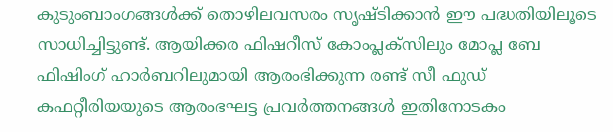കുടുംബാംഗങ്ങള്‍ക്ക് തൊഴിലവസരം സൃഷ്ടിക്കാന്‍ ഈ പദ്ധതിയിലൂടെ സാധിച്ചിട്ടുണ്ട്. ആയിക്കര ഫിഷറീസ് കോംപ്ലക്സിലും മോപ്ല ബേ ഫിഷിംഗ് ഹാര്‍ബറിലുമായി ആരംഭിക്കുന്ന രണ്ട് സീ ഫുഡ് കഫറ്റീരിയയുടെ ആരംഭഘട്ട പ്രവര്‍ത്തനങ്ങള്‍ ഇതിനോടകം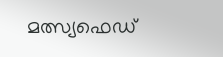മത്സ്യഫെഡ്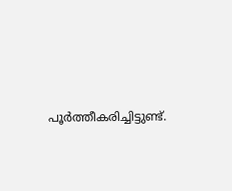പൂര്‍ത്തീകരിച്ചിട്ടുണ്ട്.